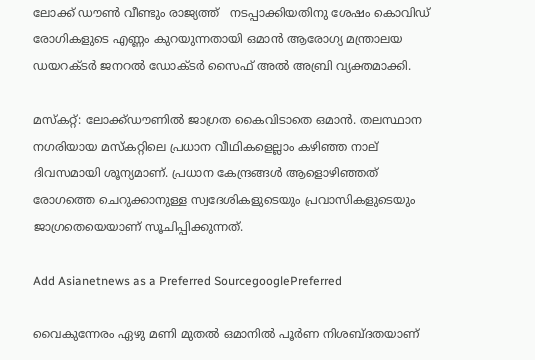ലോക്ക് ഡൗണ്‍ വീണ്ടും രാജ്യത്ത്   നടപ്പാക്കിയതിനു ശേഷം കൊവിഡ് രോഗികളുടെ എണ്ണം കുറയുന്നതായി ഒമാന്‍ ആരോഗ്യ മന്ത്രാലയ ഡയറക്ടര്‍ ജനറല്‍ ഡോക്ടര്‍ സൈഫ് അല്‍ അബ്രി വ്യക്തമാക്കി.

മസ്കറ്റ്: ലോക്ക്ഡൗണില്‍ ജാഗ്രത കൈവിടാതെ ഒമാന്‍. തലസ്ഥാന നഗരിയായ മസ്‌കറ്റിലെ പ്രധാന വീഥികളെല്ലാം കഴിഞ്ഞ നാല് ദിവസമായി ശൂന്യമാണ്. പ്രധാന കേന്ദ്രങ്ങള്‍ ആളൊഴിഞ്ഞത് രോഗത്തെ ചെറുക്കാനുള്ള സ്വദേശികളുടെയും പ്രവാസികളുടെയും ജാഗ്രതെയെയാണ് സൂചിപ്പിക്കുന്നത്.

Add Asianetnews as a Preferred SourcegooglePreferred

വൈകുന്നേരം ഏഴു മണി മുതല്‍ ഒമാനില്‍ പൂര്‍ണ നിശബ്ദതയാണ്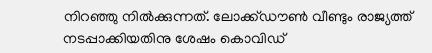നിറഞ്ഞു നില്‍ക്കുന്നത്. ലോക്ക്ഡൗണ്‍ വീണ്ടും രാജ്യത്ത് നടപ്പാക്കിയതിനു ശേഷം കൊവിഡ്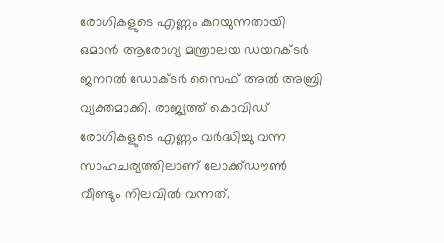രോഗികളുടെ എണ്ണം കുറയുന്നതായി ഒമാന്‍ ആരോഗ്യ മന്ത്രാലയ ഡയറക്ടര്‍ ജനറല്‍ ഡോക്ടര്‍ സൈഫ് അല്‍ അബ്രി വ്യക്തമാക്കി. രാജ്യത്ത് കൊവിഡ് രോഗികളുടെ എണ്ണം വര്‍ദ്ധിച്ചു വന്ന സാഹചര്യത്തിലാണ് ലോക്ക്ഡൗണ്‍ വീണ്ടും നിലവില്‍ വന്നത്.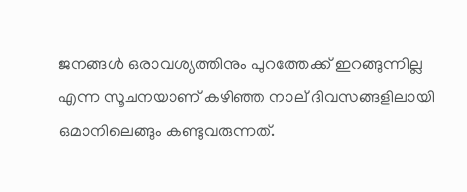ജനങ്ങള്‍ ഒരാവശ്യത്തിനും പുറത്തേക്ക് ഇറങ്ങുന്നില്ല എന്ന സൂചനയാണ് കഴിഞ്ഞ നാല് ദിവസങ്ങളിലായി ഒമാനിലെങ്ങും കണ്ടുവരുന്നത്.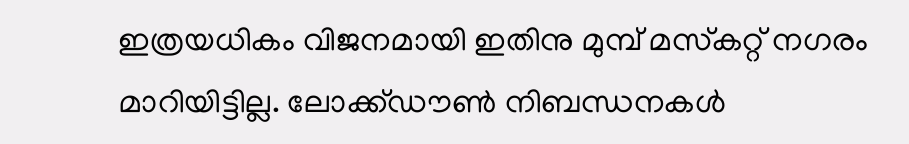ഇത്രയധികം വിജനമായി ഇതിനു മുമ്പ് മസ്‌കറ്റ് നഗരം മാറിയിട്ടില്ല. ലോക്ക്ഡൗണ്‍ നിബന്ധനകള്‍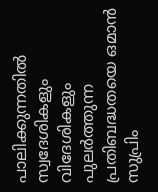പാലിക്കുന്നതില്‍ സ്വദേശികളും വിദേശികളും പുലര്‍ത്തുന്ന പ്രതിബദ്ധതയെ ഒമാന്‍ സുപ്രിം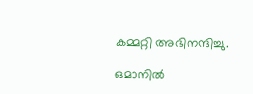കമ്മറ്റി അഭിനന്ദിച്ചു.

ഒമാനില്‍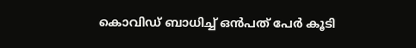കൊവിഡ് ബാധിച്ച് ഒന്‍പത് പേര്‍ കൂടി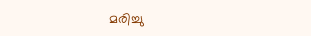മരിച്ചു